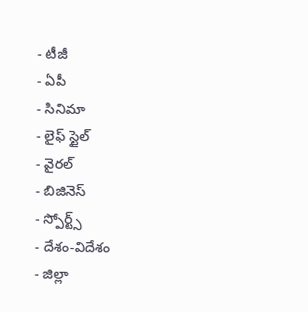- టీజీ
- ఏపీ
- సినిమా
- లైఫ్ స్టైల్
- వైరల్
- బిజినెస్
- స్పోర్ట్స్
- దేశం-విదేశం
- జిల్లా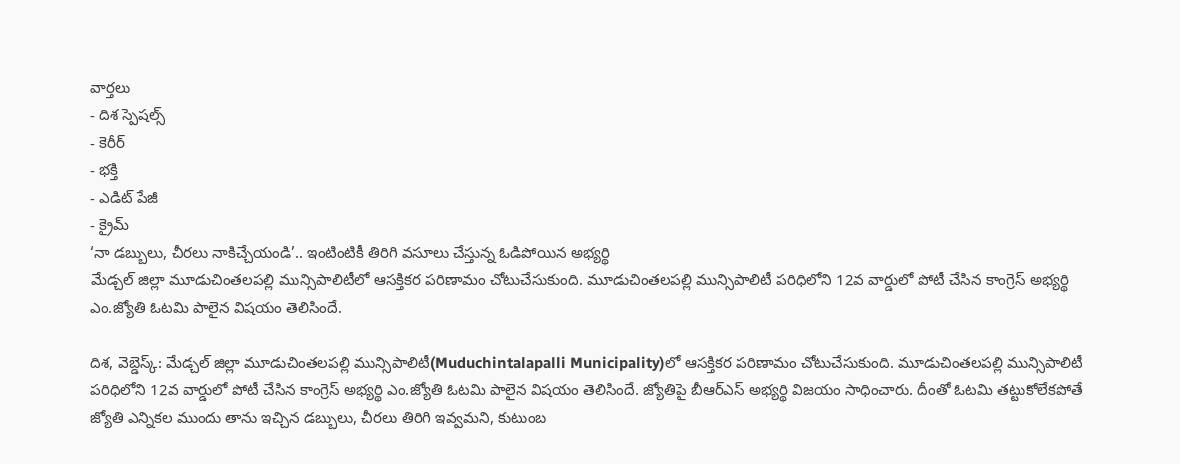వార్తలు
- దిశ స్పెషల్స్
- కెరీర్
- భక్తి
- ఎడిట్ పేజీ
- క్రైమ్
‘నా డబ్బులు, చీరలు నాకిచ్చేయండి’.. ఇంటింటికీ తిరిగి వసూలు చేస్తున్న ఓడిపోయిన అభ్యర్థి
మేడ్చల్ జిల్లా మూడుచింతలపల్లి మున్సిపాలిటీలో ఆసక్తికర పరిణామం చోటుచేసుకుంది. మూడుచింతలపల్లి మున్సిపాలిటీ పరిధిలోని 12వ వార్డులో పోటీ చేసిన కాంగ్రెస్ అభ్యర్థి ఎం.జ్యోతి ఓటమి పాలైన విషయం తెలిసిందే.

దిశ, వెబ్డెస్క్: మేడ్చల్ జిల్లా మూడుచింతలపల్లి మున్సిపాలిటీ(Muduchintalapalli Municipality)లో ఆసక్తికర పరిణామం చోటుచేసుకుంది. మూడుచింతలపల్లి మున్సిపాలిటీ పరిధిలోని 12వ వార్డులో పోటీ చేసిన కాంగ్రెస్ అభ్యర్థి ఎం.జ్యోతి ఓటమి పాలైన విషయం తెలిసిందే. జ్యోతిపై బీఆర్ఎస్ అభ్యర్థి విజయం సాధించారు. దీంతో ఓటమి తట్టుకోలేకపోతే జ్యోతి ఎన్నికల ముందు తాను ఇచ్చిన డబ్బులు, చీరలు తిరిగి ఇవ్వమని, కుటుంబ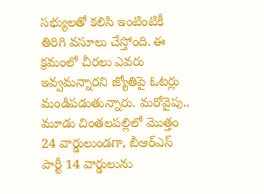సభ్యులతో కలిసి ఇంటింటికీ తిరిగి వసూలు చేస్తోంది. ఈ క్రమంలో చీరలు ఎవరు ఇవ్వమన్నారని జ్యోతిపై ఓటర్లు మండిపడుతున్నారు. మరోవైపు.. మూడు చింతలపల్లిలో మొత్తం 24 వార్డులుండగా, బీఆర్ఎస్ పార్టీ 14 వార్డులును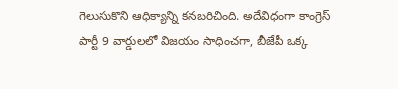గెలుసుకొని ఆధిక్యాన్ని కనబరిచింది. అదేవిధంగా కాంగ్రెస్ పార్టీ 9 వార్డులలో విజయం సాధించగా, బీజేపీ ఒక్క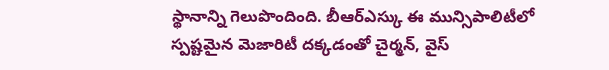స్థానాన్ని గెలుపొందింది. బీఆర్ఎస్కు ఈ మున్సిపాలిటీలో స్పష్టమైన మెజారిటీ దక్కడంతో చైర్మన్, వైస్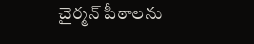చైర్మన్ పీఠాలను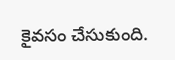కైవసం చేసుకుంది.